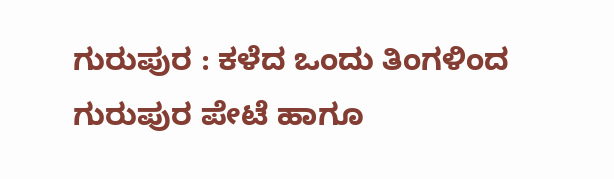ಗುರುಪುರ : ಕಳೆದ ಒಂದು ತಿಂಗಳಿಂದ ಗುರುಪುರ ಪೇಟೆ ಹಾಗೂ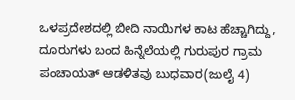ಒಳಪ್ರದೇಶದಲ್ಲಿ ಬೀದಿ ನಾಯಿಗಳ ಕಾಟ ಹೆಚ್ಚಾಗಿದ್ದು, ದೂರುಗಳು ಬಂದ ಹಿನ್ನೆಲೆಯಲ್ಲಿ ಗುರುಪುರ ಗ್ರಾಮ ಪಂಚಾಯತ್ ಆಡಳಿತವು ಬುಧವಾರ(ಜುಲೈ 4)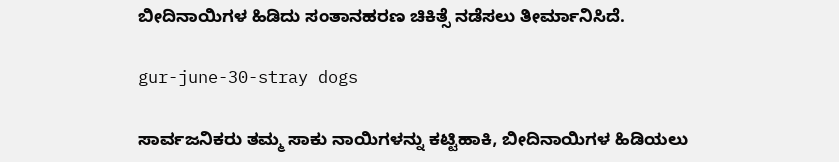ಬೀದಿನಾಯಿಗಳ ಹಿಡಿದು ಸಂತಾನಹರಣ ಚಿಕಿತ್ಸೆ ನಡೆಸಲು ತೀರ್ಮಾನಿಸಿದೆ.

gur-june-30-stray dogs

ಸಾರ್ವಜನಿಕರು ತಮ್ಮ ಸಾಕು ನಾಯಿಗಳನ್ನು ಕಟ್ಟಿಹಾಕಿ, ಬೀದಿನಾಯಿಗಳ ಹಿಡಿಯಲು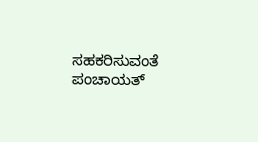ಸಹಕರಿಸುವಂತೆ ಪಂಚಾಯತ್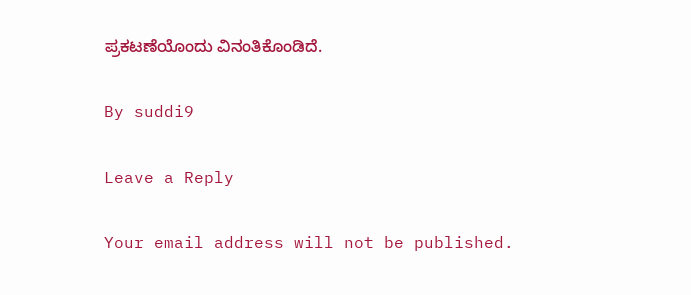ಪ್ರಕಟಣೆಯೊಂದು ವಿನಂತಿಕೊಂಡಿದೆ.

By suddi9

Leave a Reply

Your email address will not be published.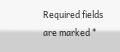Required fields are marked *